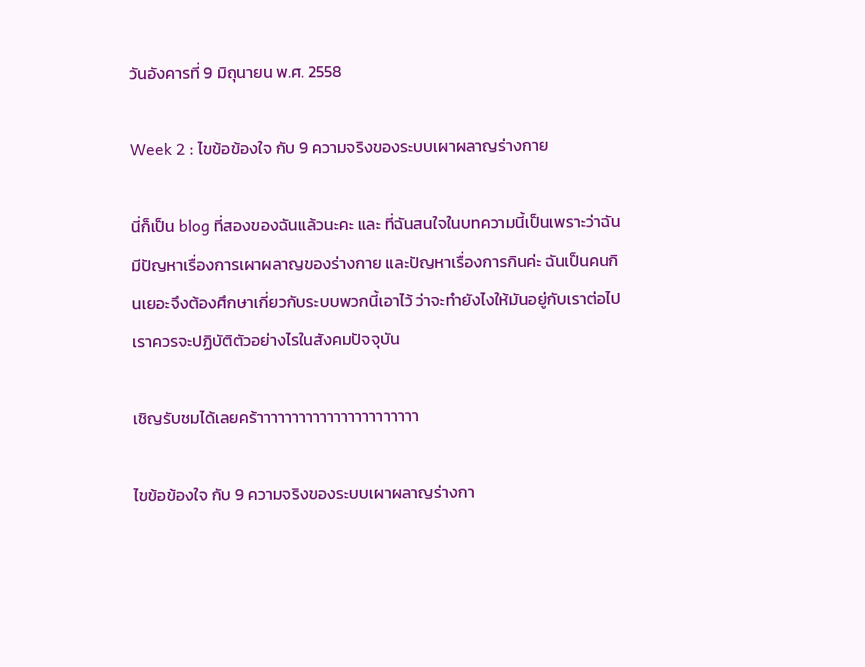วันอังคารที่ 9 มิถุนายน พ.ศ. 2558

Week 2 : ไขข้อข้องใจ กับ 9 ความจริงของระบบเผาผลาญร่างกาย

นี่ก็เป็น blog ที่สองของฉันแล้วนะคะ และ ที่ฉันสนใจในบทความนี้เป็นเพราะว่าฉันมีปัญหาเรื่องการเผาผลาญของร่างกาย และปัญหาเรื่องการกินค่ะ ฉันเป็นคนกินเยอะจึงต้องศึกษาเกี่ยวกับระบบพวกนี้เอาไว้ ว่าจะทำยังไงให้มันอยู่กับเราต่อไป เราควรจะปฏิบัติตัวอย่างไรในสังคมปัจจุบัน

เชิญรับชมได้เลยคร้าาาาาาาาาาาาาาาาาาาาาาา

ไขข้อข้องใจ กับ 9 ความจริงของระบบเผาผลาญร่างกา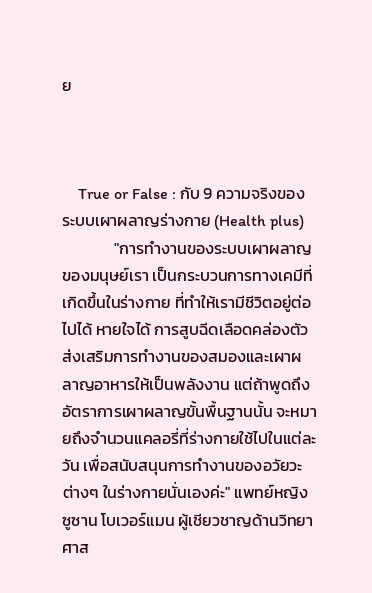ย



    True or False : กับ 9 ความจริงของระบบเผาผลาญร่างกาย (Health plus)
              "การทำงานของระบบเผาผลาญของมนุษย์เรา เป็นกระบวนการทางเคมีที่เกิดขึ้นในร่างกาย ที่ทำให้เรามีชีวิตอยู่ต่อไปได้ หายใจได้ การสูบฉีดเลือดคล่องตัว ส่งเสริมการทำงานของสมองและเผาผลาญอาหารให้เป็นพลังงาน แต่ถ้าพูดถึงอัตราการเผาผลาญขั้นพื้นฐานนั้น จะหมายถึงจำนวนแคลอรี่ที่ร่างกายใช้ไปในแต่ละวัน เพื่อสนับสนุนการทำงานของอวัยวะต่างๆ ในร่างกายนั่นเองค่ะ" แพทย์หญิงซูซาน โบเวอร์แมน ผู้เชียวชาญด้านวิทยาศาส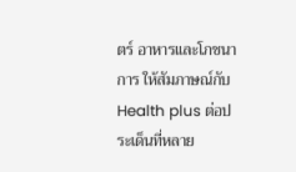ตร์ อาหารและโภชนาการ ให้สัมภาษณ์กับ Health plus ต่อประเด็นที่หลาย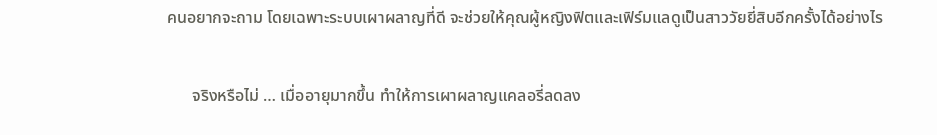คนอยากจะถาม โดยเฉพาะระบบเผาผลาญที่ดี จะช่วยให้คุณผู้หญิงฟิตและเฟิร์มแลดูเป็นสาววัยยี่สิบอีกครั้งได้อย่างไร

      จริงหรือไม่ … เมื่ออายุมากขึ้น ทำให้การเผาผลาญแคลอรี่ลดลง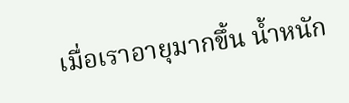เมื่อเราอายุมากขึ้น น้ำหนัก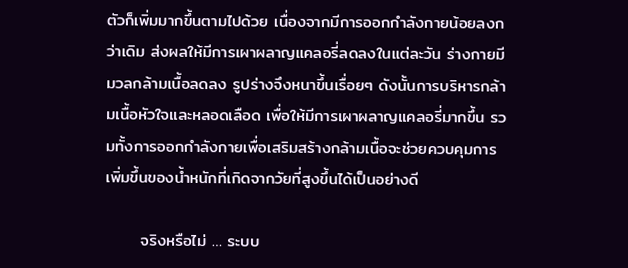ตัวก็เพิ่มมากขึ้นตามไปด้วย เนื่องจากมีการออกกำลังกายน้อยลงกว่าเดิม ส่งผลให้มีการเผาผลาญแคลอรี่ลดลงในแต่ละวัน ร่างกายมีมวลกล้ามเนื้อลดลง รูปร่างจึงหนาขึ้นเรื่อยๆ ดังนั้นการบริหารกล้ามเนื้อหัวใจและหลอดเลือด เพื่อให้มีการเผาผลาญแคลอรี่มากขึ้น รวมทั้งการออกกำลังกายเพื่อเสริมสร้างกล้ามเนื้อจะช่วยควบคุมการเพิ่มขึ้นของน้ำหนักที่เกิดจากวัยที่สูงขึ้นได้เป็นอย่างดี

      จริงหรือไม่ … ระบบ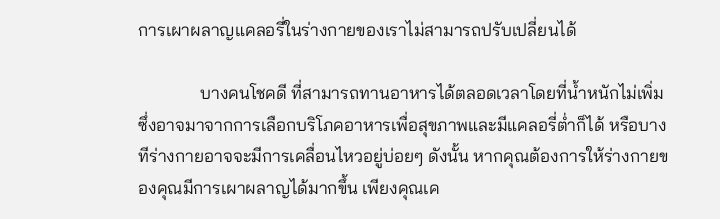การเผาผลาญแคลอรี่ในร่างกายของเราไม่สามารถปรับเปลี่ยนได้

              บางคนโชคดี ที่สามารถทานอาหารได้ตลอดเวลาโดยที่น้ำหนักไม่เพิ่ม ซึ่งอาจมาจากการเลือกบริโภคอาหารเพื่อสุขภาพและมีแคลอรี่ต่ำก็ได้ หรือบางทีร่างกายอาจจะมีการเคลื่อนไหวอยู่บ่อยๆ ดังนั้น หากคุณต้องการให้ร่างกายของคุณมีการเผาผลาญได้มากขึ้น เพียงคุณเค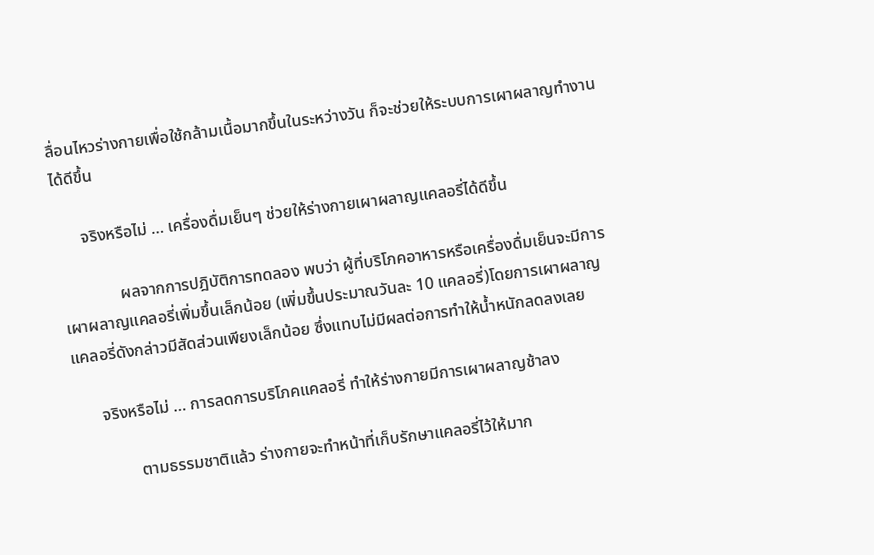ลื่อนไหวร่างกายเพื่อใช้กล้ามเนื้อมากขึ้นในระหว่างวัน ก็จะช่วยให้ระบบการเผาผลาญทำงานได้ดีขึ้น

      จริงหรือไม่ … เครื่องดื่มเย็นๆ ช่วยให้ร่างกายเผาผลาญแคลอรี่ได้ดีขึ้น

              ผลจากการปฎิบัติการทดลอง พบว่า ผู้ที่บริโภคอาหารหรือเครื่องดื่มเย็นจะมีการเผาผลาญแคลอรี่เพิ่มขึ้นเล็กน้อย (เพิ่มขึ้นประมาณวันละ 10 แคลอรี่)โดยการเผาผลาญแคลอรี่ดังกล่าวมีสัดส่วนเพียงเล็กน้อย ซึ่งแทบไม่มีผลต่อการทำให้น้ำหนักลดลงเลย

      จริงหรือไม่ … การลดการบริโภคแคลอรี่ ทำให้ร่างกายมีการเผาผลาญช้าลง

              ตามธรรมชาติแล้ว ร่างกายจะทำหน้าที่เก็บรักษาแคลอรี่ไว้ให้มาก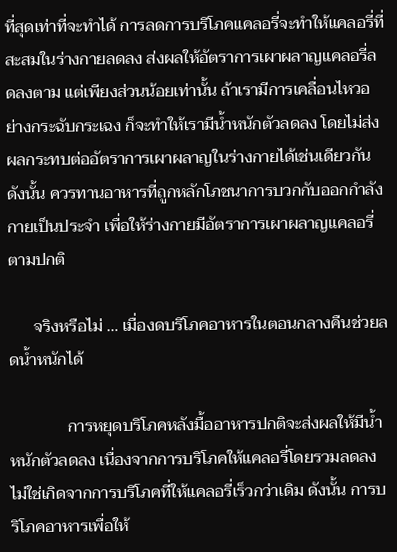ที่สุดเท่าที่จะทำได้ การลดการบริโภคแคลอรี่จะทำให้แคลอรี่ที่สะสมในร่างกายลดลง ส่งผลให้อัตราการเผาผลาญแคลอรี่ลดลงตาม แต่เพียงส่วนน้อยเท่านั้น ถ้าเรามีการเคลื่อนไหวอย่างกระฉับกระเฉง ก็จะทำให้เรามีน้ำหนักตัวลดลง โดยไม่ส่งผลกระทบต่ออัตราการเผาผลาญในร่างกายได้เช่นเดียวกัน ดังนั้น ควรทานอาหารที่ถูกหลักโภชนาการบวกกับออกกำลังกายเป็นประจำ เพื่อให้ร่างกายมีอัตราการเผาผลาญแคลอรี่ตามปกติ

      จริงหรือไม่ … เมื่องดบริโภคอาหารในตอนกลางคืนช่วยลดน้ำหนักได้

              การหยุดบริโภคหลังมื้ออาหารปกติจะส่งผลให้มีน้ำหนักตัวลดลง เนื่องจากการบริโภคให้แคลอรี่โดยรวมลดลง ไม่ใช่เกิดจากการบริโภคที่ให้แคลอรี่เร็วกว่าเดิม ดังนั้น การบริโภคอาหารเพื่อให้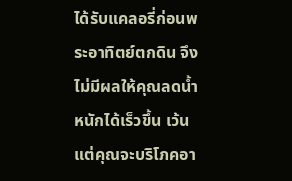ได้รับแคลอรี่ก่อนพระอาทิตย์ตกดิน จึงไม่มีผลให้คุณลดน้ำหนักได้เร็วขึ้น เว้นแต่คุณจะบริโภคอา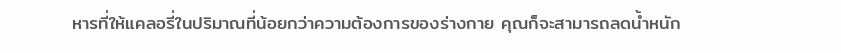หารที่ให้แคลอรี่ในปริมาณที่น้อยกว่าความต้องการของร่างกาย คุณก็จะสามารถลดน้ำหนัก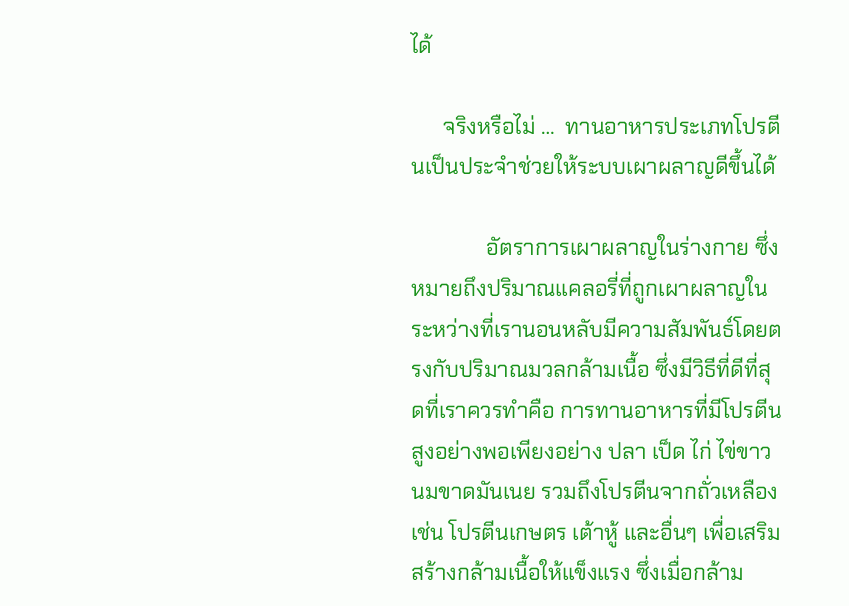ได้

      จริงหรือไม่ …  ทานอาหารประเภทโปรตีนเป็นประจำช่วยให้ระบบเผาผลาญดีขึ้นได้

              อัตราการเผาผลาญในร่างกาย ซึ่งหมายถึงปริมาณแคลอรี่ที่ถูกเผาผลาญในระหว่างที่เรานอนหลับมีความสัมพันธ์โดยตรงกับปริมาณมวลกล้ามเนื้อ ซึ่งมีวิธีที่ดีที่สุดที่เราควรทำคือ การทานอาหารที่มีโปรตีนสูงอย่างพอเพียงอย่าง ปลา เป็ด ไก่ ไข่ขาว นมขาดมันเนย รวมถึงโปรตีนจากถั่วเหลืองเช่น โปรตีนเกษตร เต้าหู้ และอื่นๆ เพื่อเสริมสร้างกล้ามเนื้อให้แข็งแรง ซึ่งเมื่อกล้าม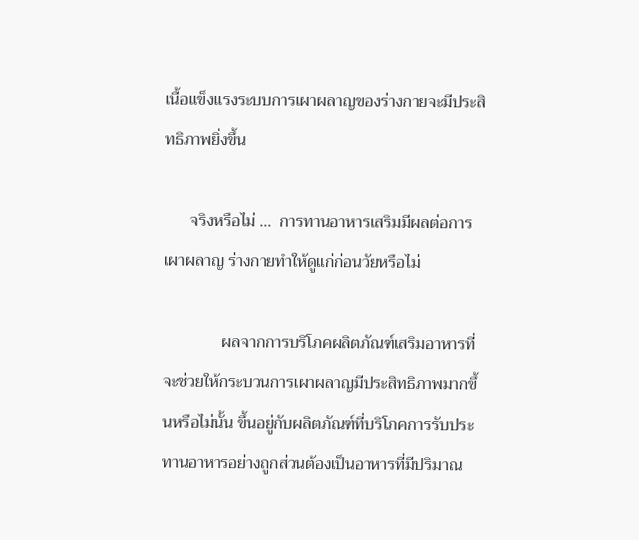เนื้อแข็งแรงระบบการเผาผลาญของร่างกายจะมีประสิทธิภาพยิ่งขึ้น

      จริงหรือไม่ …  การทานอาหารเสริมมีผลต่อการเผาผลาญ ร่างกายทำให้ดูแก่ก่อนวัยหรือไม่

              ผลจากการบริโภคผลิตภัณฑ์เสริมอาหารที่จะช่วยให้กระบวนการเผาผลาญมีประสิทธิภาพมากขึ้นหรือไม่นั้น ขึ้นอยู่กับผลิตภัณฑ์ที่บริโภคการรับประทานอาหารอย่างถูกส่วนต้องเป็นอาหารที่มีปริมาณ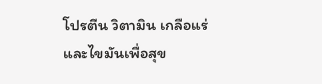โปรตีน วิตามิน เกลือแร่ และไขมันเพื่อสุข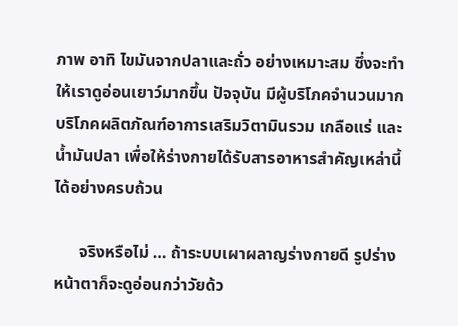ภาพ อาทิ ไขมันจากปลาและถั่ว อย่างเหมาะสม ซึ่งจะทำให้เราดูอ่อนเยาว์มากขึ้น ปัจจุบัน มีผู้บริโภคจำนวนมากบริโภคผลิตภัณฑ์อาการเสริมวิตามินรวม เกลือแร่ และน้ำมันปลา เพื่อให้ร่างกายได้รับสารอาหารสำคัญเหล่านี้ได้อย่างครบถ้วน

      จริงหรือไม่ … ถ้าระบบเผาผลาญร่างกายดี รูปร่างหน้าตาก็จะดูอ่อนกว่าวัยด้ว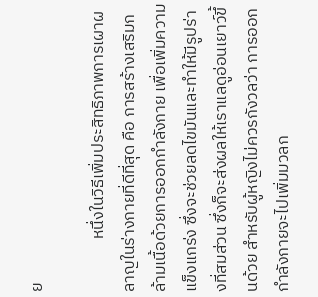ย

              หนึ่งในวิธีเพิ่มประสิทธิภาพการเผาผลาญในร่างกายที่ดีที่สุด คือ การสร้างเสริมกล้ามเนื้อด้วยการออกกำลังกาย เพื่อเพิ่มความแข็งแกร่ง ซึ่งจะช่วยลดไขมันและทำให้มีรูปร่างที่สมส่วน ซึ่งก็จะส่งผลให้เราแลดูอ่อนเยาว์ขึ้นด้วย สำหรับผู้หญิงไม่ควรกังวลว่า การออกกำลังกายจะไปเพิ่มมวลก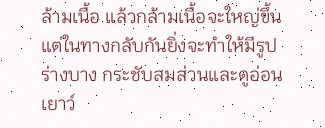ล้ามเนื้อ แล้วกล้ามเนื้อจะใหญ่ขึ้น แต่ในทางกลับกันยิ่งจะทำให้มีรูปร่างบาง กระชับสมส่วนและดูอ่อนเยาว์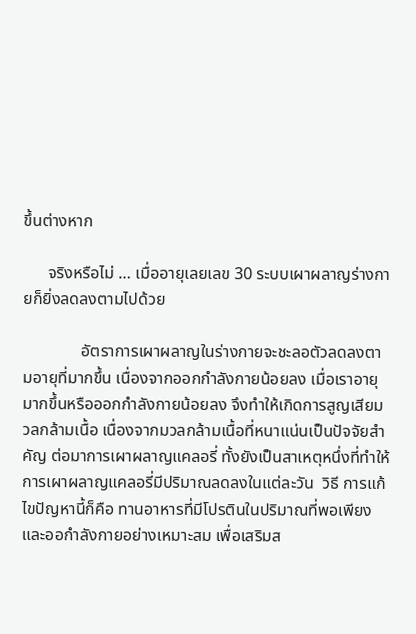ขึ้นต่างหาก

      จริงหรือไม่ … เมื่ออายุเลยเลข 30 ระบบเผาผลาญร่างกายก็ยิ่งลดลงตามไปด้วย

              อัตราการเผาผลาญในร่างกายจะชะลอตัวลดลงตามอายุที่มากขึ้น เนื่องจากออกกำลังกายน้อยลง เมื่อเราอายุมากขึ้นหรือออกกำลังกายน้อยลง จึงทำให้เกิดการสูญเสียมวลกล้ามเนื้อ เนื่องจากมวลกล้ามเนื้อที่หนาแน่นเป็นปัจจัยสำคัญ ต่อมาการเผาผลาญแคลอรี่ ทั้งยังเป็นสาเหตุหนึ่งที่ทำให้การเผาผลาญแคลอรี่มีปริมาณลดลงในแต่ละวัน  วิธี การแก้ไขปัญหานี้ก็คือ ทานอาหารที่มีโปรตินในปริมาณที่พอเพียงและออกำลังกายอย่างเหมาะสม เพื่อเสริมส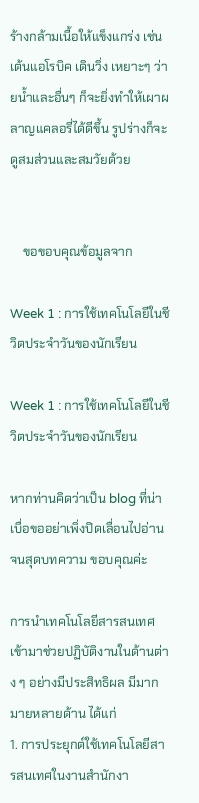ร้างกล้ามเนื้อให้แข็งแกร่ง เช่น เต้นแอโรบิค เดินวิ่ง เหยาะๆ ว่ายน้ำและอื่นๆ ก็จะยิ่งทำให้เผาผลาญแคลอรี่ได้ดีขึ้น รูปร่างก็จะดูสมส่วนและสมวัยด้วย


    ขอขอบคุณข้อมูลจาก

Week 1 : การใช้เทคโนโลยีในชีวิตประจำวันของนักเรียน

Week 1 : การใช้เทคโนโลยีในชีวิตประจำวันของนักเรียน

หากท่านคิดว่าเป็น blog ที่น่าเบื่อขออย่าเพิ่งปิดเลื่อนไปอ่านจนสุดบทความ ขอบคุณค่ะ

การนำเทคโนโลยีสารสนเทศเข้ามาช่วยปฏิบัติงานในด้านต่าง ๆ อย่างมีประสิทธิผล มีมากมายหลายด้าน ได้แก่
1. การประยุกต์ใช้เทคโนโลยีสารสนเทศในงานสำนักงา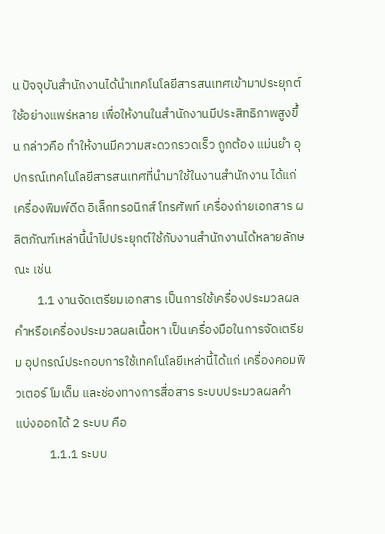น ปัจจุบันสำนักงานได้นำเทคโนโลยีสารสนเทศเข้ามาประยุกต์ใช้อย่างแพร่หลาย เพื่อให้งานในสำนักงานมีประสิทธิภาพสูงขึ้น กล่าวคือ ทำให้งานมีความสะดวกรวดเร็ว ถูกต้อง แม่นยำ อุปกรณ์เทคโนโลยีสารสนเทศที่นำมาใช้ในงานสำนักงาน ได้แก่ เครื่องพิมพ์ดีด อิเล็กทรอนิกส์ โทรศัพท์ เครื่องถ่ายเอกสาร ผลิตภัณฑ์เหล่านี้นำไปประยุกต์ใช้กับงานสำนักงานได้หลายลักษณะ เช่น
        1.1 งานจัดเตรียมเอกสาร เป็นการใช้เครื่องประมวลผลคำหรือเครื่องประมวลผลเนื้อหา เป็นเครื่องมือในการจัดเตรียม อุปกรณ์ประกอบการใช้เทคโนโลยีเหล่านี้ได้แก่ เครื่องคอมพิวเตอร์ โมเด็ม และช่องทางการสื่อสาร ระบบประมวลผลคำ แบ่งออกได้ 2 ระบบ คือ
            1.1.1 ระบบ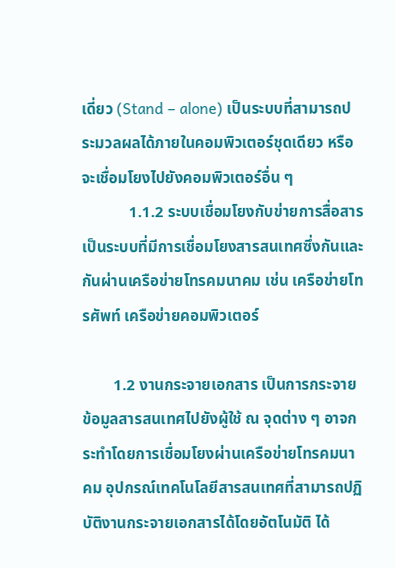เดี่ยว (Stand – alone) เป็นระบบที่สามารถประมวลผลได้ภายในคอมพิวเตอร์ชุดเดียว หรือจะเชื่อมโยงไปยังคอมพิวเตอร์อื่น ๆ
            1.1.2 ระบบเชื่อมโยงกับข่ายการสื่อสาร เป็นระบบที่มีการเชื่อมโยงสารสนเทศซึ่งกันและกันผ่านเครือข่ายโทรคมนาคม เช่น เครือข่ายโทรศัพท์ เครือข่ายคอมพิวเตอร์

        1.2 งานกระจายเอกสาร เป็นการกระจายข้อมูลสารสนเทศไปยังผู้ใช้ ณ จุดต่าง ๆ อาจกระทำโดยการเชื่อมโยงผ่านเครือข่ายโทรคมนาคม อุปกรณ์เทคโนโลยีสารสนเทศที่สามารถปฏิบัติงานกระจายเอกสารได้โดยอัตโนมัติ ได้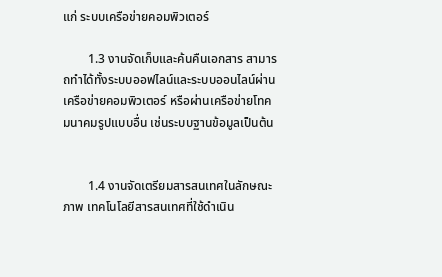แก่ ระบบเครือข่ายคอมพิวเตอร์

        1.3 งานจัดเก็บและค้นคืนเอกสาร สามารถทำได้ทั้งระบบออฟไลน์และระบบออนไลน์ผ่านเครือข่ายคอมพิวเตอร์ หรือผ่านเครือข่ายโทคมนาคมรูปแบบอื่น เช่นระบบฐานข้อมูลเป็นต้น


        1.4 งานจัดเตรียมสารสนเทศในลักษณะภาพ เทคโนโลยีสารสนเทศที่ใช้ดำเนิน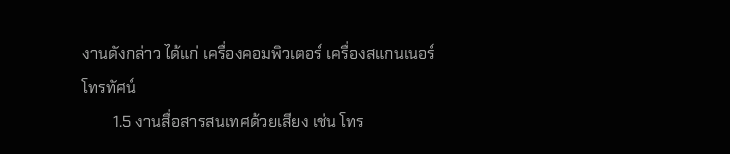งานดังกล่าว ได้แก่ เครื่องคอมพิวเตอร์ เครื่องสแกนเนอร์ โทรทัศน์
        1.5 งานสื่อสารสนเทศด้วยเสียง เช่น โทร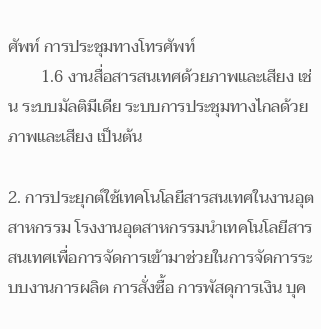ศัพท์ การประชุมทางโทรศัพท์
        1.6 งานสื่อสารสนเทศด้วยภาพและเสียง เช่น ระบบมัลติมีเดีย ระบบการประชุมทางไกลด้วยภาพและเสียง เป็นต้น

2. การประยุกต์ใช้เทคโนโลยีสารสนเทศในงานอุตสาหกรรม โรงงานอุตสาหกรรมนำเทคโนโลยีสารสนเทศเพื่อการจัดการเข้ามาช่วยในการจัดการระบบงานการผลิต การสั่งซื้อ การพัสดุการเงิน บุค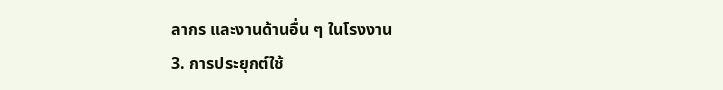ลากร และงานด้านอื่น ๆ ในโรงงาน
3. การประยุกต์ใช้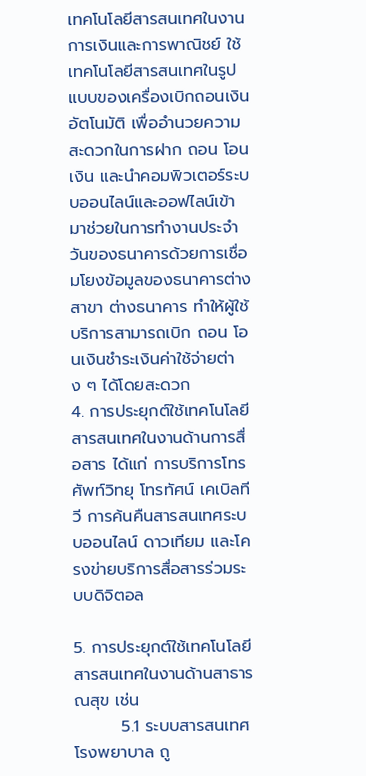เทคโนโลยีสารสนเทศในงานการเงินและการพาณิชย์ ใช้เทคโนโลยีสารสนเทศในรูปแบบของเครื่องเบิกถอนเงินอัตโนมัติ เพื่ออำนวยความสะดวกในการฝาก ถอน โอนเงิน และนำคอมพิวเตอร์ระบบออนไลน์และออฟไลน์เข้ามาช่วยในการทำงานประจำวันของธนาคารด้วยการเชื่อมโยงข้อมูลของธนาคารต่างสาขา ต่างธนาคาร ทำให้ผู้ใช้บริการสามารถเบิก ถอน โอนเงินชำระเงินค่าใช้จ่ายต่าง ๆ ได้โดยสะดวก
4. การประยุกต์ใช้เทคโนโลยีสารสนเทศในงานด้านการสื่อสาร ได้แก่ การบริการโทรศัพท์วิทยุ โทรทัศน์ เคเบิลทีวี การค้นคืนสารสนเทศระบบออนไลน์ ดาวเทียม และโครงข่ายบริการสื่อสารร่วมระบบดิจิตอล

5. การประยุกต์ใช้เทคโนโลยีสารสนเทศในงานด้านสาธารณสุข เช่น
        5.1 ระบบสารสนเทศโรงพยาบาล ถู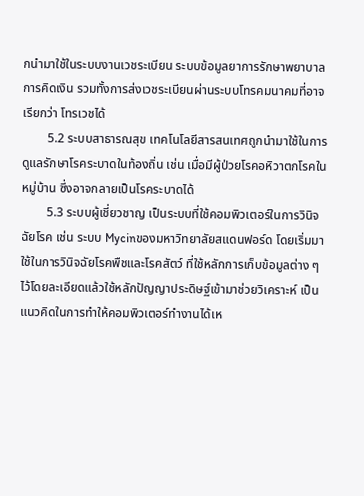กนำมาใช้ในระบบงานเวชระเบียน ระบบข้อมูลยาการรักษาพยาบาล การคิดเงิน รวมทั้งการส่งเวชระเบียนผ่านระบบโทรคมนาคมที่อาจเรียกว่า โทรเวชได้
        5.2 ระบบสาธารณสุข เทคโนโลยีสารสนเทศถูกนำมาใช้ในการดูแลรักษาโรคระบาดในท้องถิ่น เช่น เมื่อมีผู้ป่วยโรคอหิวาตกโรคในหมู่บ้าน ซึ่งอาจกลายเป็นโรคระบาดได้
        5.3 ระบบผู้เชี่ยวชาญ เป็นระบบที่ใช้คอมพิวเตอร์ในการวินิจฉัยโรค เช่น ระบบ Mycinของมหาวิทยาลัยสแดนฟอร์ด โดยเริ่มมาใช้ในการวินิจฉัยโรคพืชและโรคสัตว์ ที่ใช้หลักการเก็บข้อมูลต่าง ๆ ไว้โดยละเอียดแล้วใช้หลักปัญญาประดิษฐ์เข้ามาช่วยวิเคราะห์ เป็นแนวคิดในการทำให้คอมพิวเตอร์ทำงานได้เห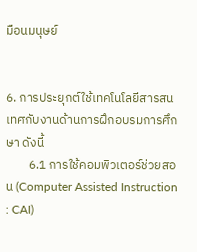มือนมนุษย์


6. การประยุกต์ใช้เทคโนโลยีสารสนเทศกับงานด้านการฝึกอบรมการศึกษา ดังนี้
        6.1 การใช้คอมพิวเตอร์ช่วยสอน (Computer Assisted Instruction : CAI)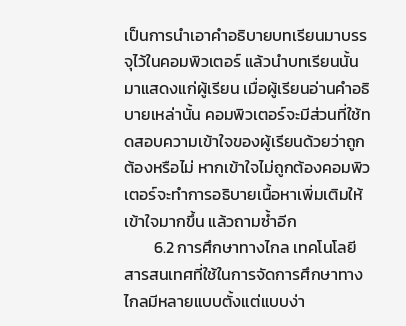เป็นการนำเอาคำอธิบายบทเรียนมาบรรจุไว้ในคอมพิวเตอร์ แล้วนำบทเรียนนั้นมาแสดงแก่ผู้เรียน เมื่อผู้เรียนอ่านคำอธิบายเหล่านั้น คอมพิวเตอร์จะมีส่วนที่ใช้ทดสอบความเข้าใจของผู้เรียนด้วยว่าถูกต้องหรือไม่ หากเข้าใจไม่ถูกต้องคอมพิวเตอร์จะทำการอธิบายเนื้อหาเพิ่มเติมให้เข้าใจมากขึ้น แล้วถามซ้ำอีก
        6.2 การศึกษาทางไกล เทคโนโลยีสารสนเทศที่ใช้ในการจัดการศึกษาทางไกลมีหลายแบบตั้งแต่แบบง่า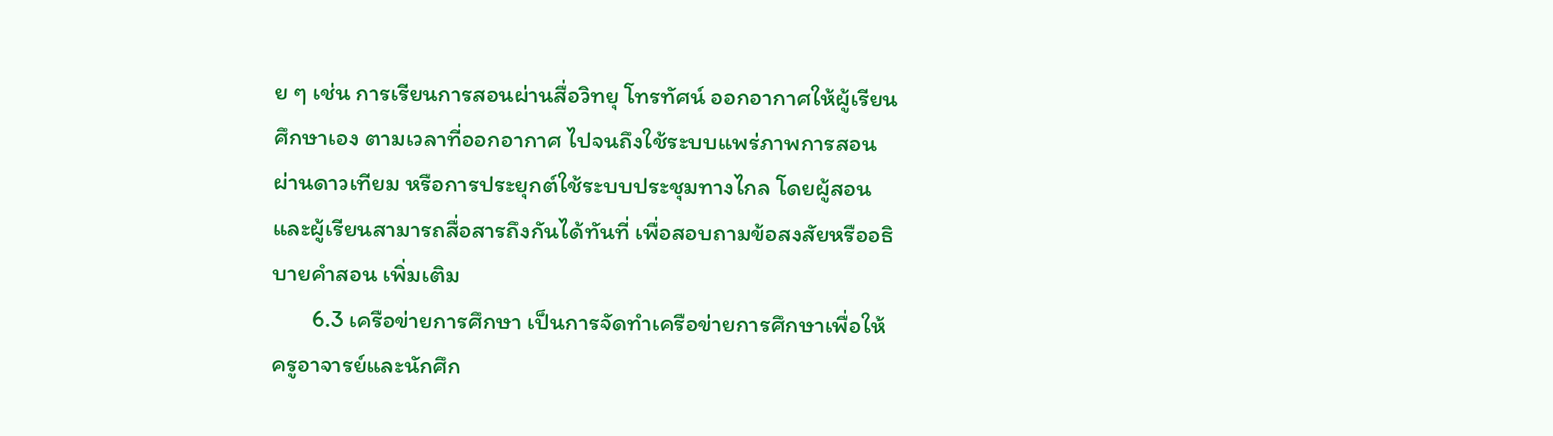ย ๆ เช่น การเรียนการสอนผ่านสื่อวิทยุ โทรทัศน์ ออกอากาศให้ผู้เรียนศึกษาเอง ตามเวลาที่ออกอากาศ ไปจนถึงใช้ระบบแพร่ภาพการสอนผ่านดาวเทียม หรือการประยุกต์ใช้ระบบประชุมทางไกล โดยผู้สอนและผู้เรียนสามารถสื่อสารถึงกันได้ทันที่ เพื่อสอบถามข้อสงสัยหรืออธิบายคำสอน เพิ่มเติม
        6.3 เครือข่ายการศึกษา เป็นการจัดทำเครือข่ายการศึกษาเพื่อให้ครูอาจารย์และนักศึก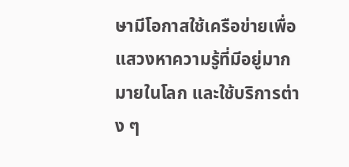ษามีโอกาสใช้เครือข่ายเพื่อแสวงหาความรู้ที่มีอยู่มากมายในโลก และใช้บริการต่าง ๆ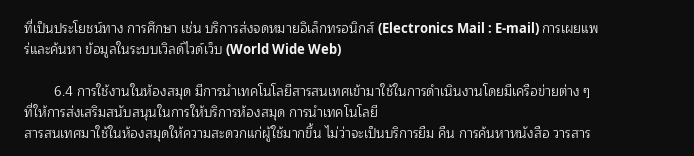ที่เป็นประโยชน์ทาง การศึกษา เช่น บริการส่งจดหมายอิเล็กทรอนิกส์ (Electronics Mail : E-mail) การเผยแพร่และค้นหา ข้อมูลในระบบเวิลด์ไวด์เว็บ (World Wide Web)

        6.4 การใช้งานในห้องสมุด มีการนำเทคโนโลยีสารสนเทศเข้ามาใช้ในการดำเนินงานโดยมีเครือข่ายต่าง ๆ ที่ให้การส่งเสริมสนับสนุนในการให้บริการห้องสมุด การนำเทคโนโลยี
สารสนเทศมาใช้ในห้องสมุดให้ความสะดวกแก่ผู้ใช้มากขึ้น ไม่ว่าจะเป็นบริการยืม คืน การค้นหาหนังสือ วารสาร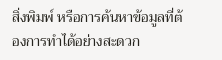สิ่งพิมพ์ หรือการค้นหาข้อมูลที่ต้องการทำได้อย่างสะดวก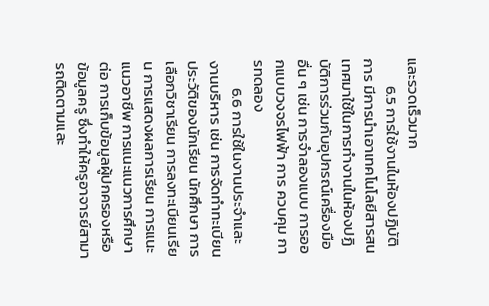และรวดเร็วมาก
        6.5 การใช้งานในห้องปฏิบัติการ มีการนำเอาเทคโนโลยีสารสนเทศมาใช้ในการทำงานในห้องปฏิบัติการร่วมกับอุปกรณ์เครื่องมืออื่น ๆ เช่น การจำลองแบบ การออกแบบวงจรไฟฟ้า การ ควบคุม การทดลอง
        6.6 การใช้ในงานประจำและงานบริหาร เช่น การจัดทำทะเบียนประวัติของนักเรียน นักศึกษา การเลือกวิชาเรียน การลงทะเบียนเรียน การแสดงผลการเรียน การแนะแนวอาชีพ การแนะแนวการศึกษาต่อ การเก็บข้อมูลผู้ปกครองหรือข้อมูลครู ซึ่งทำให้ครูอาจารย์สามารถติดตามและ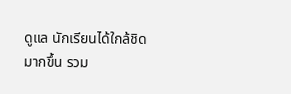ดูแล นักเรียนได้ใกล้ชิดมากขึ้น รวม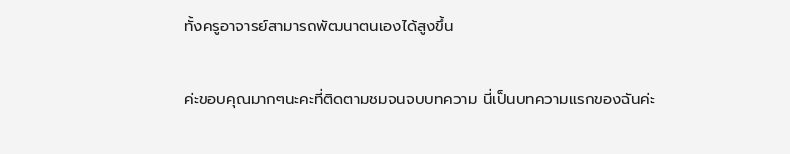ทั้งครูอาจารย์สามารถพัฒนาตนเองได้สูงขึ้น

ค่ะขอบคุณมากๆนะคะที่ติดตามชมจนจบบทความ นี่เป็นบทความแรกของฉันค่ะ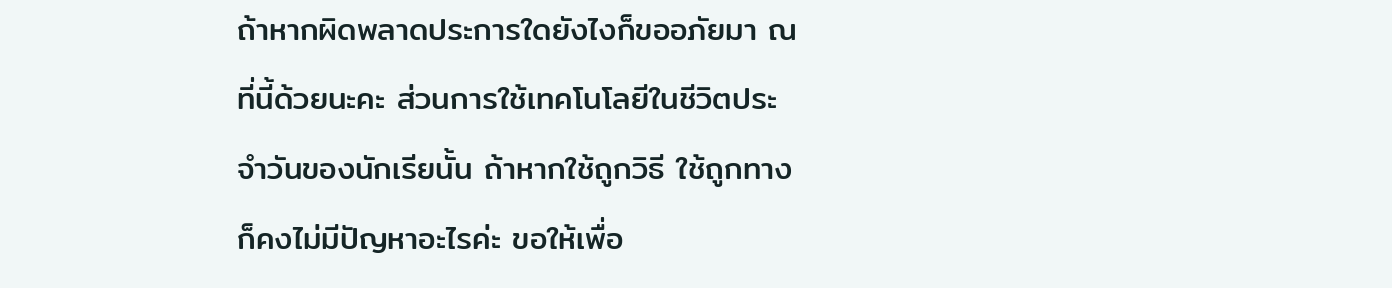ถ้าหากผิดพลาดประการใดยังไงก็ขออภัยมา ณ ที่นี้ด้วยนะคะ ส่วนการใช้เทคโนโลยีในชีวิตประจำวันของนักเรียนั้น ถ้าหากใช้ถูกวิธี ใช้ถูกทาง ก็คงไม่มีปัญหาอะไรค่ะ ขอให้เพื่อ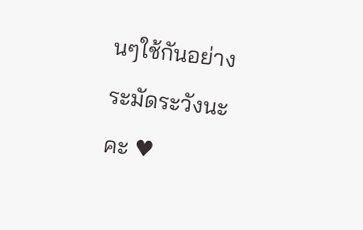นๆใช้กันอย่างระมัดระวังนะคะ ♥